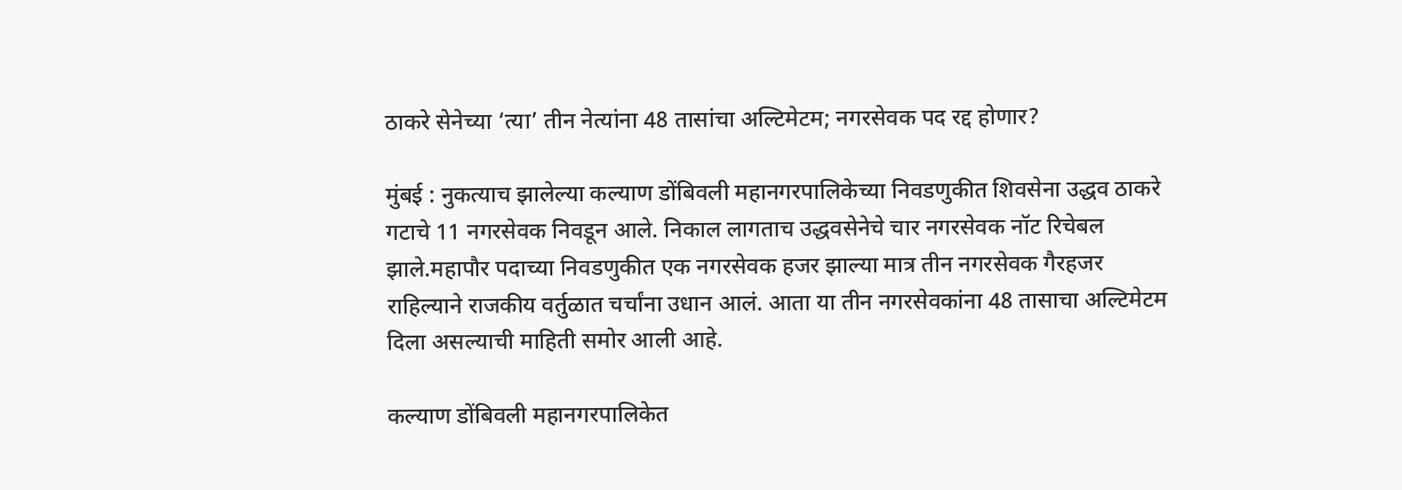ठाकरे सेनेच्या ‘त्या’ तीन नेत्यांना 48 तासांचा अल्टिमेटम; नगरसेवक पद रद्द होणार?

मुंबई : नुकत्याच झालेल्या कल्याण डोंबिवली महानगरपालिकेच्या निवडणुकीत शिवसेना उद्धव ठाकरे गटाचे 11 नगरसेवक निवडून आले. निकाल लागताच उद्धवसेनेचे चार नगरसेवक नॉट रिचेबल झाले.महापौर पदाच्या निवडणुकीत एक नगरसेवक हजर झाल्या मात्र तीन नगरसेवक गैरहजर राहिल्याने राजकीय वर्तुळात चर्चांना उधान आलं. आता या तीन नगरसेवकांना 48 तासाचा अल्टिमेटम दिला असल्याची माहिती समोर आली आहे.

कल्याण डोंबिवली महानगरपालिकेत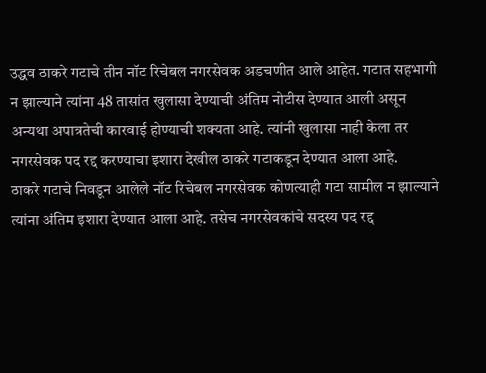उद्धव ठाकरे गटाचे तीन नॉट रिचेबल नगरसेवक अडचणीत आले आहेत. गटात सहभागी न झाल्याने त्यांना 48 तासांत खुलासा देण्याची अंतिम नोटीस देण्यात आली असून अन्यथा अपात्रतेची कारवाई होण्याची शक्यता आहे. त्यांनी खुलासा नाही केला तर नगरसेवक पद रद्द करण्याचा इशारा देखील ठाकरे गटाकडून देण्यात आला आहे.
ठाकरे गटाचे निवडून आलेले नॉट रिचेबल नगरसेवक कोणत्याही गटा सामील न झाल्याने त्यांना अंतिम इशारा देण्यात आला आहे. तसेच नगरसेवकांचे सदस्य पद रद्द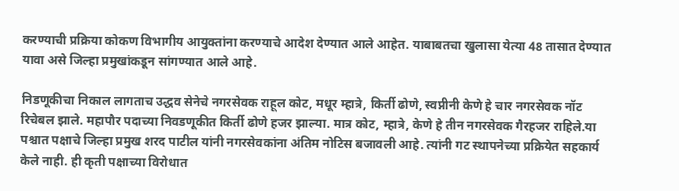करण्याची प्रक्रिया कोकण विभागीय आयुक्तांना करण्याचे आदेश देण्यात आले आहेत. याबाबतचा खुलासा येत्या 48 तासात देण्यात यावा असे जिल्हा प्रमुखांकडून सांगण्यात आले आहे.

निडणूकीचा निकाल लागताच उद्धव सेनेचे नगरसेवक राहूल कोट, मधूर म्हात्रे, किर्ती ढोणे, स्वप्नीनी केणे हे चार नगरसेवक नॉट रिचेबल झाले. महापौर पदाच्या निवडणूकीत किर्ती ढोणे हजर झाल्या. मात्र कोट, म्हात्रे, केणे हे तीन नगरसेवक गैरहजर राहिले.या पश्चात पक्षाचे जिल्हा प्रमुख शरद पाटील यांनी नगरसेवकांना अंतिम नोटिस बजावली आहे. त्यांनी गट स्थापनेच्या प्रक्रियेत सहकार्य केले नाही. ही कृती पक्षाच्या विरोधात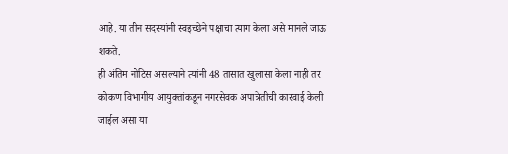आहे. या तीन सदस्यांनी स्वइच्छेने पक्षाचा त्याग केला असे मानले जाऊ शकते.
ही अंतिम नोटिस असल्याने त्यांनी 48 तासात खुलासा केला नाही तर कोकण विभागीय आयुक्तांकडून नगरसेवक अपात्रेतीची कारवाई केली जाईल असा या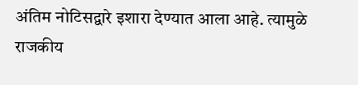अंतिम नोटिसद्वारे इशारा देण्यात आला आहे. त्यामुळे राजकीय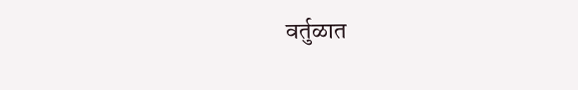वर्तुळात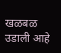खळबळ उडाली आहे